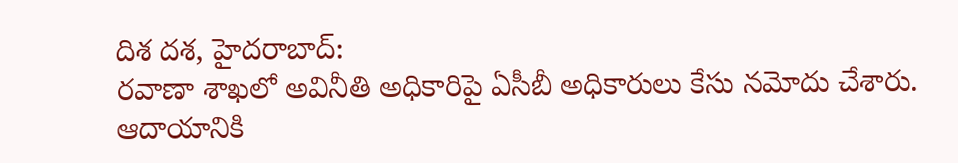దిశ దశ, హైదరాబాద్:
రవాణా శాఖలో అవినీతి అధికారిపై ఏసీబీ అధికారులు కేసు నమోదు చేశారు. ఆదాయానికి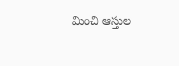మించి ఆస్తుల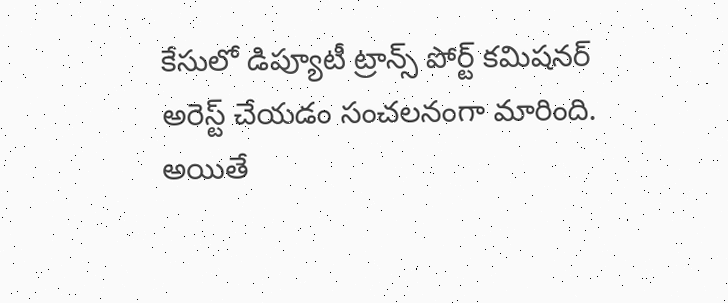కేసులో డిప్యూటీ ట్రాన్స్ పోర్ట్ కమిషనర్ అరెస్ట్ చేయడం సంచలనంగా మారింది. అయితే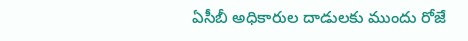ఏసీబీ అధికారుల దాడులకు ముందు రోజే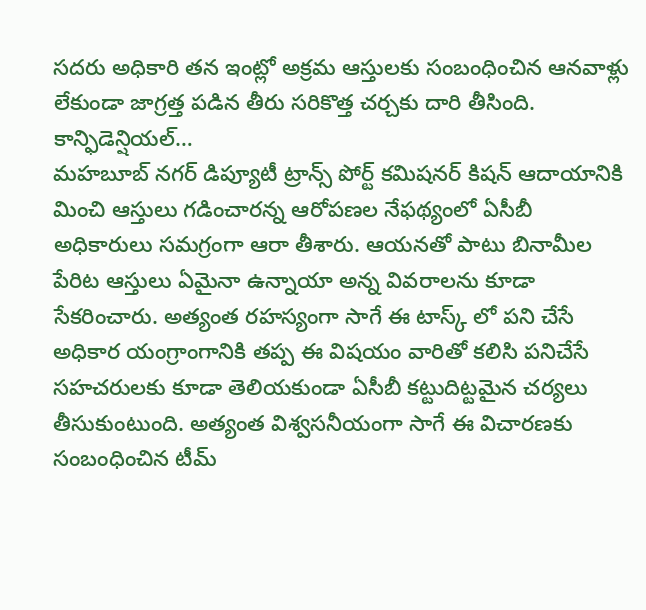సదరు అధికారి తన ఇంట్లో అక్రమ ఆస్తులకు సంబంధించిన ఆనవాళ్లు లేకుండా జాగ్రత్త పడిన తీరు సరికొత్త చర్చకు దారి తీసింది.
కాన్ఫిడెన్షియల్…
మహబూబ్ నగర్ డిప్యూటీ ట్రాన్స్ పోర్ట్ కమిషనర్ కిషన్ ఆదాయానికి మించి ఆస్తులు గడించారన్న ఆరోపణల నేఫథ్యంలో ఏసీబీ అధికారులు సమగ్రంగా ఆరా తీశారు. ఆయనతో పాటు బినామీల పేరిట ఆస్తులు ఏమైనా ఉన్నాయా అన్న వివరాలను కూడా సేకరించారు. అత్యంత రహస్యంగా సాగే ఈ టాస్క్ లో పని చేసే అధికార యంగ్రాంగానికి తప్ప ఈ విషయం వారితో కలిసి పనిచేసే సహచరులకు కూడా తెలియకుండా ఏసీబీ కట్టుదిట్టమైన చర్యలు తీసుకుంటుంది. అత్యంత విశ్వసనీయంగా సాగే ఈ విచారణకు సంబంధించిన టీమ్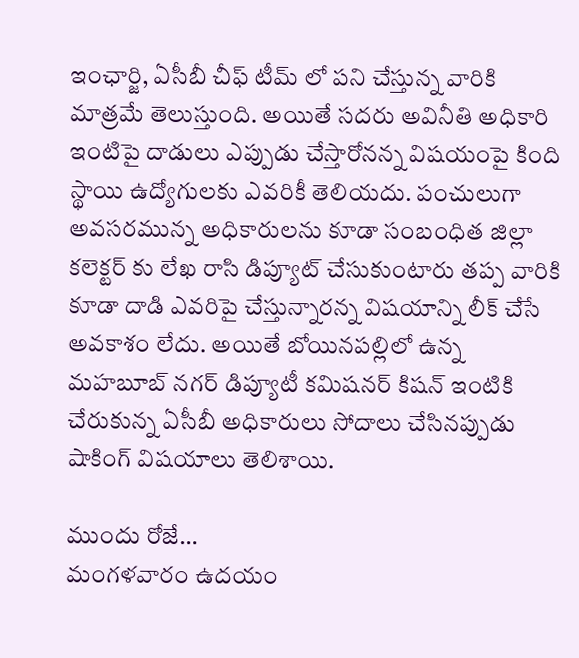ఇంఛార్జి, ఏసీబీ చీఫ్ టీమ్ లో పని చేస్తున్న వారికి మాత్రమే తెలుస్తుంది. అయితే సదరు అవినీతి అధికారి ఇంటిపై దాడులు ఎప్పుడు చేస్తారోనన్న విషయంపై కింది స్థాయి ఉద్యోగులకు ఎవరికీ తెలియదు. పంచులుగా అవసరమున్న అధికారులను కూడా సంబంధిత జిల్లా కలెక్టర్ కు లేఖ రాసి డిప్యూట్ చేసుకుంటారు తప్ప వారికి కూడా దాడి ఎవరిపై చేస్తున్నారన్న విషయాన్ని లీక్ చేసే అవకాశం లేదు. అయితే బోయినపల్లిలో ఉన్న మహబూబ్ నగర్ డిప్యూటీ కమిషనర్ కిషన్ ఇంటికి చేరుకున్న ఏసీబీ అధికారులు సోదాలు చేసినప్పుడు షాకింగ్ విషయాలు తెలిశాయి.

ముందు రోజే…
మంగళవారం ఉదయం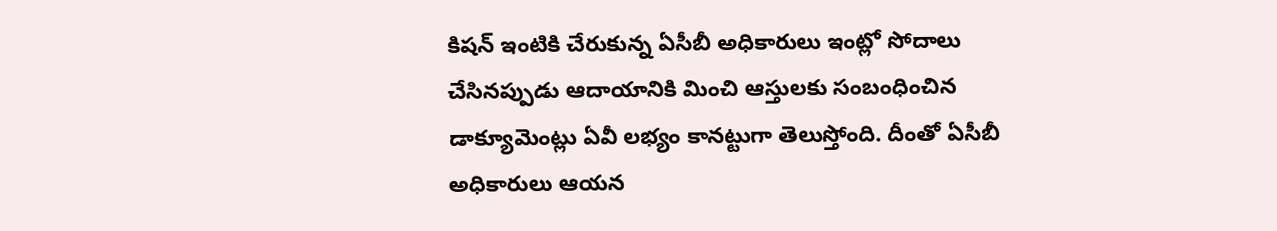కిషన్ ఇంటికి చేరుకున్న ఏసీబీ అధికారులు ఇంట్లో సోదాలు చేసినప్పుడు ఆదాయానికి మించి ఆస్తులకు సంబంధించిన డాక్యూమెంట్లు ఏవీ లభ్యం కానట్టుగా తెలుస్తోంది. దీంతో ఏసీబీ అధికారులు ఆయన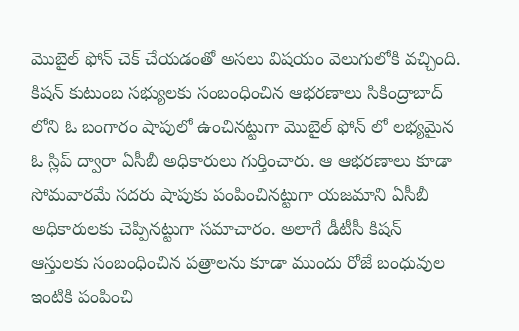మొబైల్ ఫోన్ చెక్ చేయడంతో అసలు విషయం వెలుగులోకి వచ్చింది. కిషన్ కుటుంబ సభ్యులకు సంబంధించిన ఆభరణాలు సికింద్రాబాద్ లోని ఓ బంగారం షాపులో ఉంచినట్టుగా మొబైల్ ఫోన్ లో లభ్యమైన ఓ స్లిప్ ద్వారా ఏసీబీ అధికారులు గుర్తించారు. ఆ ఆభరణాలు కూడా సోమవారమే సదరు షాపుకు పంపించినట్టుగా యజమాని ఏసీబీ అధికారులకు చెప్పినట్టుగా సమాచారం. అలాగే డీటీసీ కిషన్ ఆస్తులకు సంబంధించిన పత్రాలను కూడా ముందు రోజే బంధువుల ఇంటికి పంపించి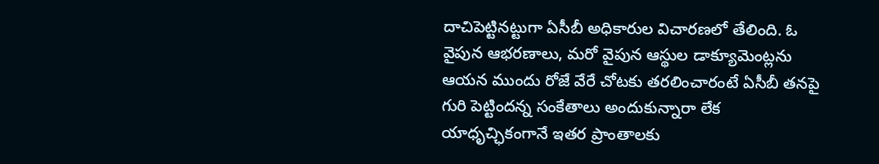దాచిపెట్టినట్టుగా ఏసీబీ అధికారుల విచారణలో తేలింది. ఓ వైపున ఆభరణాలు, మరో వైపున ఆస్థుల డాక్యూమెంట్లను ఆయన ముందు రోజే వేరే చోటకు తరలించారంటే ఏసీబీ తనపై గురి పెట్టిందన్న సంకేతాలు అందుకున్నారా లేక యాధృచ్ఛికంగానే ఇతర ప్రాంతాలకు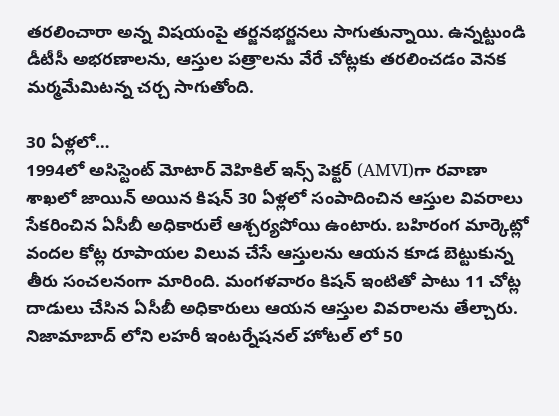తరలించారా అన్న విషయంపై తర్జనభర్జనలు సాగుతున్నాయి. ఉన్నట్టుండి డీటీసీ అభరణాలను, ఆస్తుల పత్రాలను వేరే చోట్లకు తరలించడం వెనక మర్మమేమిటన్న చర్చ సాగుతోంది.

30 ఏళ్లలో…
1994లో అసిస్టెంట్ మోటార్ వెహికిల్ ఇన్స్ పెక్టర్ (AMVI)గా రవాణా శాఖలో జాయిన్ అయిన కిషన్ 30 ఏళ్లలో సంపాదించిన ఆస్తుల వివరాలు సేకరించిన ఏసీబీ అధికారులే ఆశ్చర్యపోయి ఉంటారు. బహిరంగ మార్కెట్లో వందల కోట్ల రూపాయల విలువ చేసే ఆస్తులను ఆయన కూడ బెట్టుకున్న తీరు సంచలనంగా మారింది. మంగళవారం కిషన్ ఇంటితో పాటు 11 చోట్ల దాడులు చేసిన ఏసీబీ అధికారులు ఆయన ఆస్తుల వివరాలను తేల్చారు. నిజామాబాద్ లోని లహరీ ఇంటర్నేషనల్ హోటల్ లో 50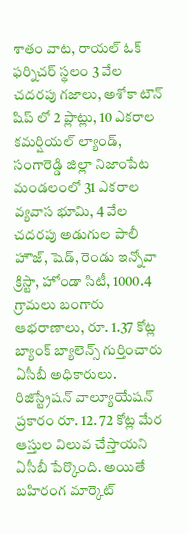శాతం వాట, రాయల్ ఓక్ ఫర్నిచర్ స్థలం 3 వేల చదరపు గజాలు, అశోకా టౌన్ షిప్ లో 2 ప్లాట్లు, 10 ఎకరాల కమర్షియల్ ల్యాండ్, సంగారెడ్డి జిల్లా నిజాంపేట మండలంలో 31 ఎకరాల వ్యవాస భూమి, 4 వేల చదరపు అడుగుల పాలీ హౌజ్, షెడ్, రెండు ఇన్నోవా క్రిస్టా, హోండా సిటీ, 1000.4 గ్రామలు బంగారు ఆభరాణాలు, రూ. 1.37 కోట్ల బ్యాంక్ బ్యాలెన్స్ గుర్తించారు ఏసీబీ అధికారులు. రిజిస్ట్రేషన్ వాల్యూయేషన్ ప్రకారం రూ. 12. 72 కోట్ల మేర ఆస్తుల విలువ చేస్తాయని ఏసీబీ పేర్కొంది. అయితే బహిరంగ మార్కెట్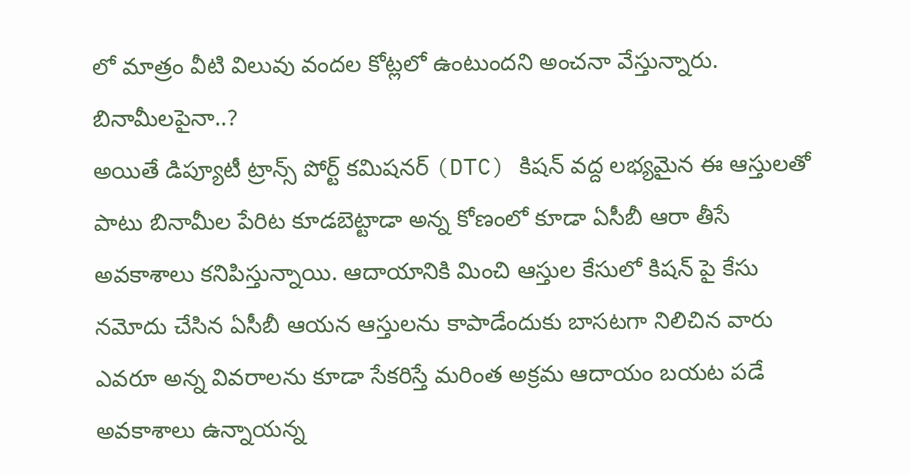లో మాత్రం వీటి విలువు వందల కోట్లలో ఉంటుందని అంచనా వేస్తున్నారు.
బినామీలపైనా..?
అయితే డిప్యూటీ ట్రాన్స్ పోర్ట్ కమిషనర్ (DTC) కిషన్ వద్ద లభ్యమైన ఈ ఆస్తులతో పాటు బినామీల పేరిట కూడబెట్టాడా అన్న కోణంలో కూడా ఏసీబీ ఆరా తీసే అవకాశాలు కనిపిస్తున్నాయి. ఆదాయానికి మించి ఆస్తుల కేసులో కిషన్ పై కేసు నమోదు చేసిన ఏసీబీ ఆయన ఆస్తులను కాపాడేందుకు బాసటగా నిలిచిన వారు ఎవరూ అన్న వివరాలను కూడా సేకరిస్తే మరింత అక్రమ ఆదాయం బయట పడే అవకాశాలు ఉన్నాయన్న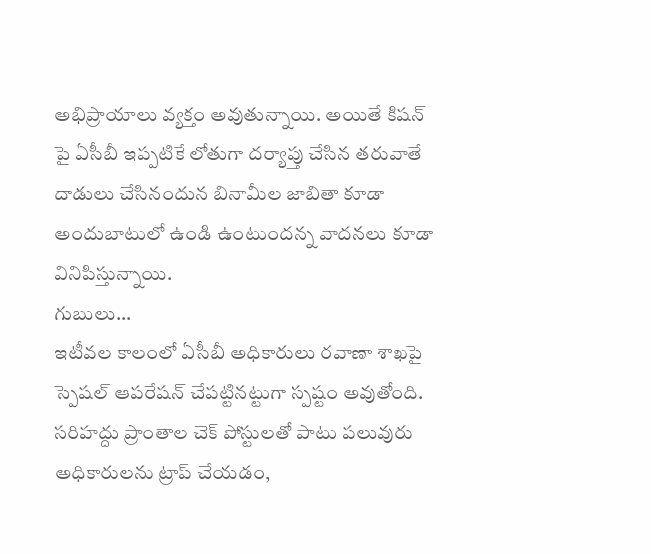అభిప్రాయాలు వ్యక్తం అవుతున్నాయి. అయితే కిషన్ పై ఏసీబీ ఇప్పటికే లోతుగా దర్యాప్తు చేసిన తరువాతే దాడులు చేసినందున బినామీల జాబితా కూడా అందుబాటులో ఉండి ఉంటుందన్న వాదనలు కూడా వినిపిస్తున్నాయి.
గుబులు…
ఇటీవల కాలంలో ఏసీబీ అధికారులు రవాణా శాఖపై స్పెషల్ ఆపరేషన్ చేపట్టినట్టుగా స్పష్టం అవుతోంది. సరిహద్దు ప్రాంతాల చెక్ పోస్టులతో పాటు పలువురు అధికారులను ట్రాప్ చేయడం,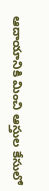ఆదాయానికి మించి ఆస్తుల కేసులో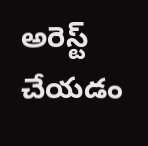అరెస్ట్ చేయడం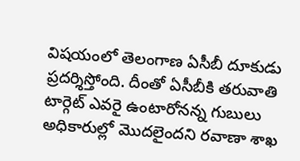విషయంలో తెలంగాణ ఏసీబీ దూకుడు ప్రదర్శిస్తోంది. దీంతో ఏసీబీకి తరువాతి టార్గెట్ ఎవరై ఉంటారోనన్న గుబులు అధికారుల్లో మొదలైందని రవాణా శాఖ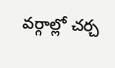వర్గాల్లో చర్చ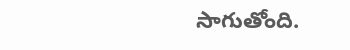సాగుతోంది.